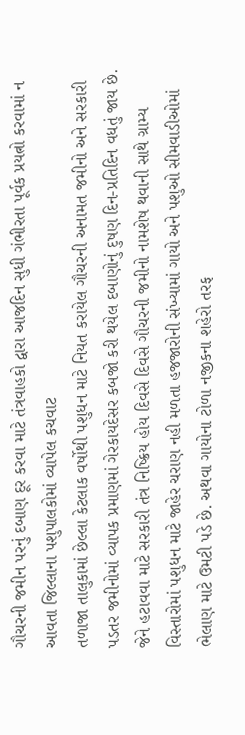ગૌચરની જમીન પરનું દબાણ દૂર કરવા માટે તંત્રવાહકો દ્વારા આજદિન સુધી ગંભીરતા પૂર્વક પ્રયત્નો કરવામાં ન આવતા જિલ્લાના પશુપાલકોમાં વ્યાપેલ કચવાટ
તળાજા તાલુકામાં છેલ્લા કેટલાક વર્ષોથી પશુધન માટે નિયત કરાયેલ ગૌચરની અનામત જમીનો અને સરકારી પડતર જમીનોમાં વ્યાપક પ્રમાણમાં ગેરકાયદેસર કબજો કરી થયેલ દબાણોનું દુષણ દિન-પ્રતિદિન વધતું જાય છે. જેને હટાવવા માટે સરકારી તંત્ર નિષ્ક્રિય હોય દિવસે દિવસે ગૌચરની જમીનો નામશેષ થવાની સાથે ગ્રામ્ય વિસ્તારોમાં પશુધન માટે જાહેર ચરાણ નહી મળતા હજજારોની સંખ્યામાં ગાયો અને પશુઓ સીમવાડીઓમાં ભેલાણ માટે ઉમટી પડે છે. અથવા ગાયોના ટોળા નજીકના શહેરો તરફ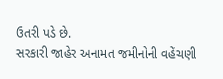ઉતરી પડે છે.
સરકારી જાહેર અનામત જમીનોની વહેંચણી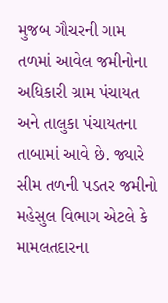મુજબ ગૌચરની ગામ તળમાં આવેલ જમીનોના અધિકારી ગ્રામ પંચાયત અને તાલુકા પંચાયતના તાબામાં આવે છે. જ્યારે સીમ તળની પડતર જમીનો મહેસુલ વિભાગ એટલે કે મામલતદારના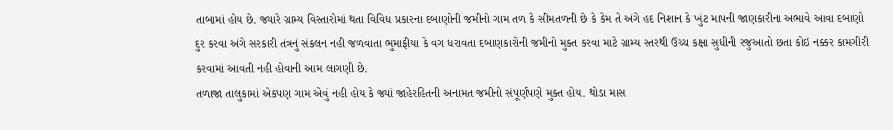તાબામાં હોય છે. જ્યારે ગ્રામ્ય વિસ્તારોમાં થતા વિવિધ પ્રકારના દબાણોની જમીનો ગામ તળ કે સીમતળની છે કે કેમ તે અંગે હદ નિશાન કે ખુંટ માપની જાણકારીના અભાવે આવા દબાણો દુર કરવા અંગે સરકારી તંત્રનું સંકલન નહી જળવાતા ભુમાફીયા કે વગ ધરાવતા દબાણકારોની જમીનો મુક્ત કરવા માટે ગ્રામ્ય સ્તરથી ઉચ્ચ કક્ષા સુધીની રજુઆતો છતા કોઇ નક્કર કામગીરી કરવામાં આવતી નહી હોવાની આમ લાગણી છે.
તળાજા તાલુકામાં એકપણ ગામ એવું નહી હોય કે જ્યાં જાહેરહિતની અનામત જમીનો સંપૂર્ણપણે મુક્ત હોય. થોડા માસ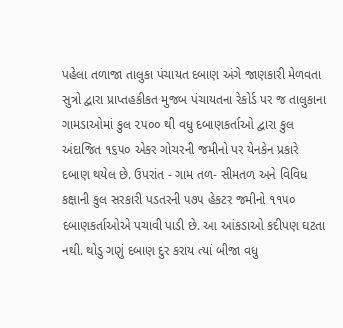પહેલા તળાજા તાલુકા પંચાયત દબાણ અંગે જાણકારી મેળવતા સુત્રો દ્વારા પ્રાપ્તહકીકત મુજબ પંચાયતના રેકોર્ડ પર જ તાલુકાના ગામડાઓમાં કુલ ૨૫૦૦ થી વધુ દબાણકર્તાઓ દ્વારા કુલ અંદાજિત ૧૬૫૦ એકર ગોચરની જમીનો પર યેનકેન પ્રકારે દબાણ થયેલ છે. ઉપરાંત - ગામ તળ- સીમતળ અને વિવિધ કક્ષાની કુલ સરકારી પડતરની ૫૭૫ હેકટર જમીનો ૧૧૫૦ દબાણકર્તાઓએ પચાવી પાડી છે. આ આંકડાઓ કદીપણ ઘટતા નથી. થોડુ ગણું દબાણ દુર કરાય ત્યાં બીજા વધુ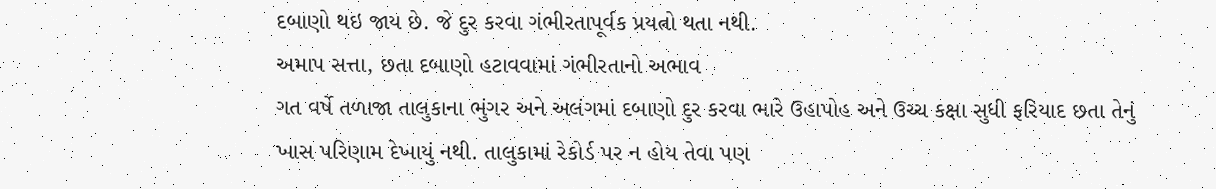દબાણો થઇ જાય છે. જે દુર કરવા ગંભીરતાપૂર્વક પ્રયત્નો થતા નથી.
અમાપ સત્તા, છતા દબાણો હટાવવામાં ગંભીરતાનો અભાવ
ગત વર્ષે તળાજા તાલુકાના ભુંગર અને અલંગમાં દબાણો દુર કરવા ભારે ઉહાપોહ અને ઉચ્ચ કક્ષા સુધી ફરિયાદ છતા તેનું ખાસ પરિણામ દેખાયું નથી. તાલુકામાં રેકોર્ડ પર ન હોય તેવા પણ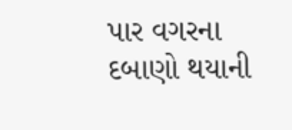પાર વગરના દબાણો થયાની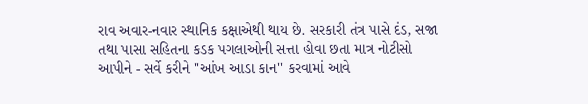રાવ અવાર-નવાર સ્થાનિક કક્ષાએથી થાય છે. સરકારી તંત્ર પાસે દંડ, સજા તથા પાસા સહિતના કડક પગલાઓની સત્તા હોવા છતા માત્ર નોટીસો આપીને - સર્વે કરીને ''આંખ આડા કાન'' કરવામાં આવે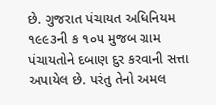છે. ગુજરાત પંચાયત અધિનિયમ ૧૯૯૩ની ક ૧૦૫ મુજબ ગ્રામ પંચાયતોને દબાણ દુર કરવાની સત્તા અપાયેલ છે. પરંતુ તેનો અમલ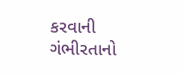કરવાની ગંભીરતાનો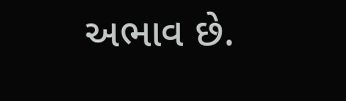અભાવ છે.